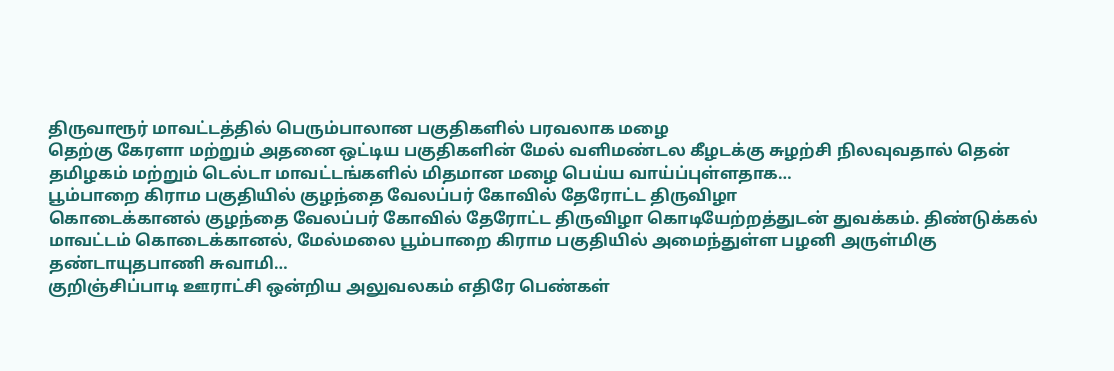திருவாரூர் மாவட்டத்தில் பெரும்பாலான பகுதிகளில் பரவலாக மழை
தெற்கு கேரளா மற்றும் அதனை ஒட்டிய பகுதிகளின் மேல் வளிமண்டல கீழடக்கு சுழற்சி நிலவுவதால் தென் தமிழகம் மற்றும் டெல்டா மாவட்டங்களில் மிதமான மழை பெய்ய வாய்ப்புள்ளதாக…
பூம்பாறை கிராம பகுதியில் குழந்தை வேலப்பர் கோவில் தேரோட்ட திருவிழா
கொடைக்கானல் குழந்தை வேலப்பர் கோவில் தேரோட்ட திருவிழா கொடியேற்றத்துடன் துவக்கம். திண்டுக்கல் மாவட்டம் கொடைக்கானல், மேல்மலை பூம்பாறை கிராம பகுதியில் அமைந்துள்ள பழனி அருள்மிகு தண்டாயுதபாணி சுவாமி…
குறிஞ்சிப்பாடி ஊராட்சி ஒன்றிய அலுவலகம் எதிரே பெண்கள்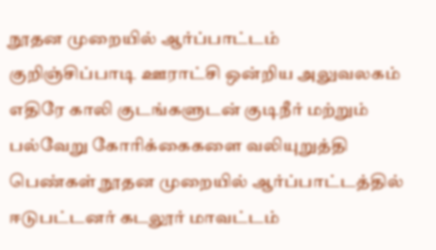நூதன முறையில் ஆர்ப்பாட்டம்
குறிஞ்சிப்பாடி ஊராட்சி ஒன்றிய அலுவலகம் எதிரே காலி குடங்களுடன் குடிநீர் மற்றும் பல்வேறு கோரிக்கைகளை வலியுறுத்தி பெண்கள் நூதன முறையில் ஆர்ப்பாட்டத்தில் ஈடுபட்டனர் கடலூர் மாவட்டம்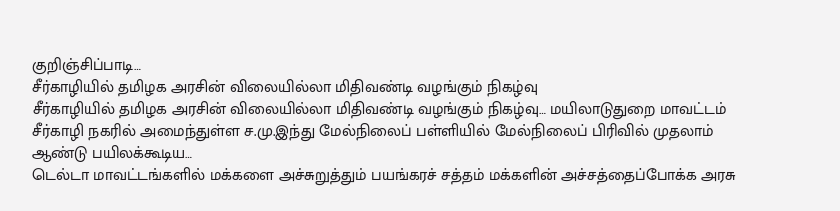குறிஞ்சிப்பாடி…
சீர்காழியில் தமிழக அரசின் விலையில்லா மிதிவண்டி வழங்கும் நிகழ்வு
சீர்காழியில் தமிழக அரசின் விலையில்லா மிதிவண்டி வழங்கும் நிகழ்வு… மயிலாடுதுறை மாவட்டம் சீர்காழி நகரில் அமைந்துள்ள ச.மு.இந்து மேல்நிலைப் பள்ளியில் மேல்நிலைப் பிரிவில் முதலாம் ஆண்டு பயிலக்கூடிய…
டெல்டா மாவட்டங்களில் மக்களை அச்சுறுத்தும் பயங்கரச் சத்தம் மக்களின் அச்சத்தைப்போக்க அரசு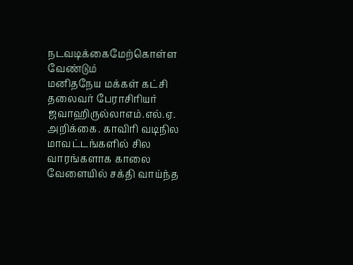நடவடிக்கைமேற்கொள்ள வேண்டும்
மனிதநேய மக்கள் கட்சி தலைவர் பேராசிரியர் ஜவாஹிருல்லாஎம்.எல்.ஏ. அறிக்கை. காவிரி வடிநில மாவட்டங்களில் சில வாரங்களாக காலை வேளையில் சக்தி வாய்ந்த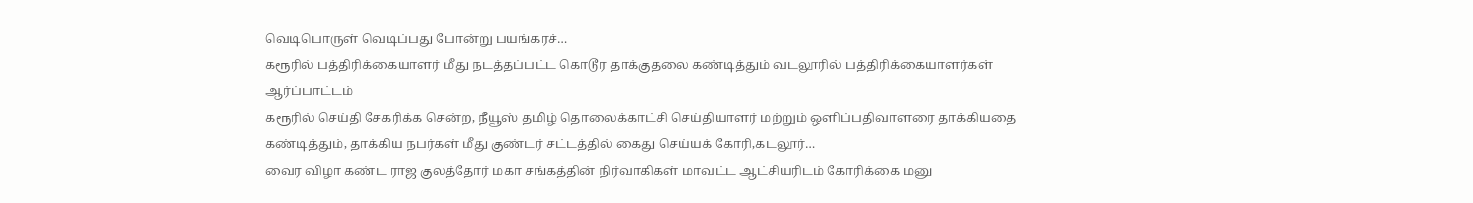வெடிபொருள் வெடிப்பது போன்று பயங்கரச்…
கரூரில் பத்திரிக்கையாளர் மீது நடத்தப்பட்ட கொடூர தாக்குதலை கண்டித்தும் வடலூரில் பத்திரிக்கையாளர்கள் ஆர்ப்பாட்டம்
கரூரில் செய்தி சேகரிக்க சென்ற, நீயூஸ் தமிழ் தொலைக்காட்சி செய்தியாளர் மற்றும் ஒளிப்பதிவாளரை தாக்கியதை கண்டித்தும், தாக்கிய நபர்கள் மீது குண்டர் சட்டத்தில் கைது செய்யக் கோரி,கடலூர்…
வைர விழா கண்ட ராஜ குலத்தோர் மகா சங்கத்தின் நிர்வாகிகள் மாவட்ட ஆட்சியரிடம் கோரிக்கை மனு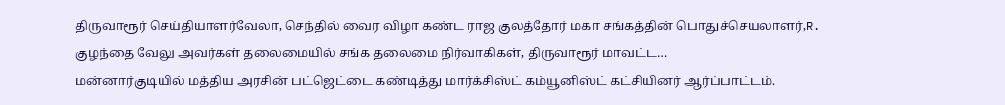திருவாரூர் செய்தியாளர்வேலா, செந்தில் வைர விழா கண்ட ராஜ குலத்தோர் மகா சங்கத்தின் பொதுச்செயலாளர்,R. குழந்தை வேலு அவர்கள் தலைமையில் சங்க தலைமை நிர்வாகிகள், திருவாரூர் மாவட்ட…
மன்னார்குடியில் மத்திய அரசின் பட்ஜெட்டை கண்டித்து மார்க்சிஸ்ட் கம்யூனிஸ்ட் கட்சியினர் ஆர்ப்பாட்டம்.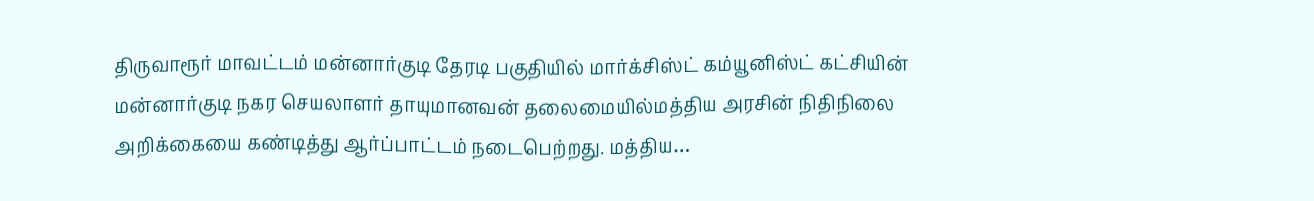திருவாரூர் மாவட்டம் மன்னார்குடி தேரடி பகுதியில் மார்க்சிஸ்ட் கம்யூனிஸ்ட் கட்சியின் மன்னார்குடி நகர செயலாளர் தாயுமானவன் தலைமையில்மத்திய அரசின் நிதிநிலை அறிக்கையை கண்டித்து ஆர்ப்பாட்டம் நடைபெற்றது. மத்திய…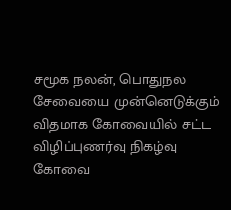சமூக நலன், பொதுநல சேவையை முன்னெடுக்கும் விதமாக கோவையில் சட்ட விழிப்புணர்வு நிகழ்வு
கோவை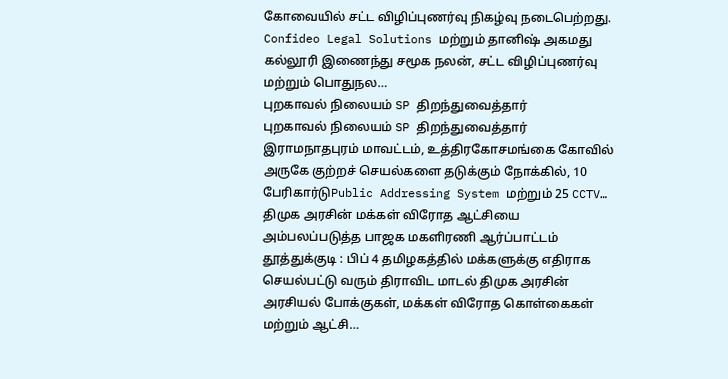கோவையில் சட்ட விழிப்புணர்வு நிகழ்வு நடைபெற்றது. Confideo Legal Solutions மற்றும் தானிஷ் அகமது கல்லூரி இணைந்து சமூக நலன், சட்ட விழிப்புணர்வு மற்றும் பொதுநல…
புறகாவல் நிலையம் SP திறந்துவைத்தார்
புறகாவல் நிலையம் SP திறந்துவைத்தார் இராமநாதபுரம் மாவட்டம், உத்திரகோசமங்கை கோவில் அருகே குற்றச் செயல்களை தடுக்கும் நோக்கில், 10 பேரிகார்டுPublic Addressing System மற்றும் 25 CCTV…
திமுக அரசின் மக்கள் விரோத ஆட்சியை அம்பலப்படுத்த பாஜக மகளிரணி ஆர்ப்பாட்டம்
தூத்துக்குடி : பிப் 4 தமிழகத்தில் மக்களுக்கு எதிராக செயல்பட்டு வரும் திராவிட மாடல் திமுக அரசின் அரசியல் போக்குகள், மக்கள் விரோத கொள்கைகள் மற்றும் ஆட்சி…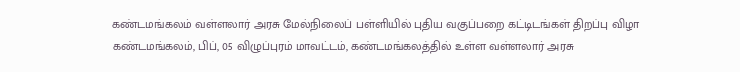கண்டமங்கலம் வள்ளலார் அரசு மேல்நிலைப் பள்ளியில் புதிய வகுப்பறை கட்டிடங்கள் திறப்பு விழா
கண்டமங்கலம், பிப், 05 விழுப்புரம் மாவட்டம், கண்டமங்கலத்தில் உள்ள வள்ளலார் அரசு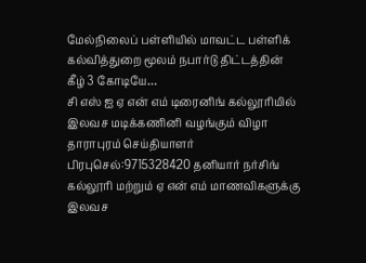மேல்நிலைப் பள்ளியில் மாவட்ட பள்ளிக் கல்வித்துறை மூலம் நபார்டு திட்டத்தின் கீழ் 3 கோடியே…
சி எஸ் ஐ ஏ என் எம் டிரைனிங் கல்லூரியில் இலவச மடிக்கணினி வழங்கும் விழா
தாராபுரம் செய்தியாளர் பிரபுசெல்:9715328420 தனியார் நர்சிங் கல்லூரி மற்றும் ஏ என் எம் மாணவிகளுக்கு இலவச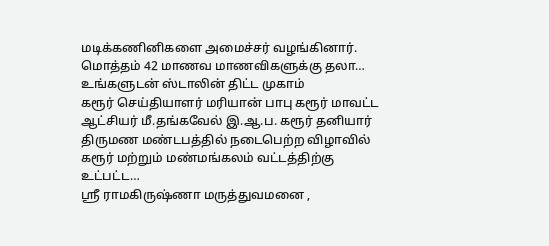மடிக்கணினிகளை அமைச்சர் வழங்கினார். மொத்தம் 42 மாணவ மாணவிகளுக்கு தலா…
உங்களுடன் ஸ்டாலின் திட்ட முகாம்
கரூர் செய்தியாளர் மரியான் பாபு கரூர் மாவட்ட ஆட்சியர் மீ.தங்கவேல் இ.ஆ.ப. கரூர் தனியார் திருமண மண்டபத்தில் நடைபெற்ற விழாவில் கரூர் மற்றும் மண்மங்கலம் வட்டத்திற்கு உட்பட்ட…
ஶ்ரீ ராமகிருஷ்ணா மருத்துவமனை ,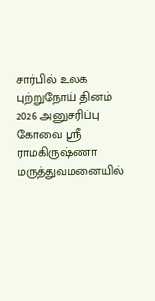சார்பில் உலக புற்றுநோய் தினம் 2026 அனுசரிப்பு
கோவை ஸ்ரீ ராமகிருஷ்ணா மருத்துவமனையில்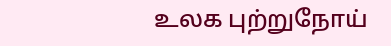உலக புற்றுநோய்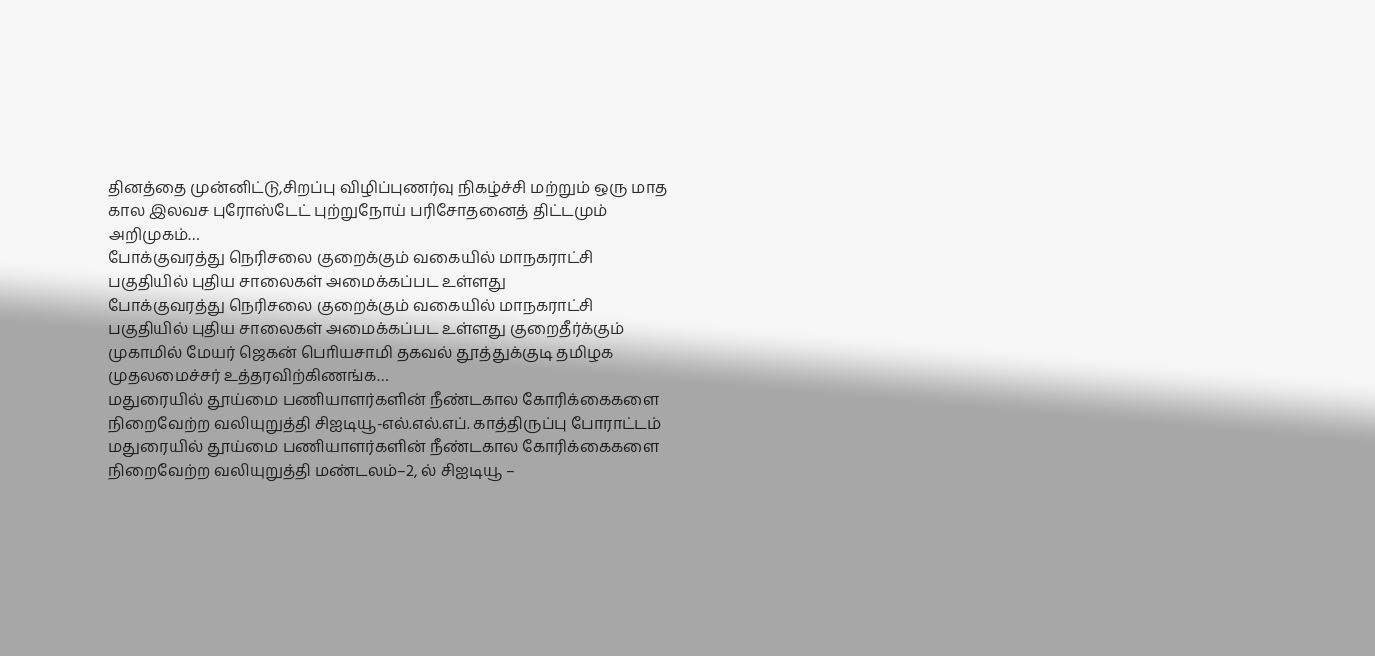தினத்தை முன்னிட்டு,சிறப்பு விழிப்புணர்வு நிகழ்ச்சி மற்றும் ஒரு மாத கால இலவச புரோஸ்டேட் புற்றுநோய் பரிசோதனைத் திட்டமும் அறிமுகம்…
போக்குவரத்து நெரிசலை குறைக்கும் வகையில் மாநகராட்சி பகுதியில் புதிய சாலைகள் அமைக்கப்பட உள்ளது
போக்குவரத்து நெரிசலை குறைக்கும் வகையில் மாநகராட்சி பகுதியில் புதிய சாலைகள் அமைக்கப்பட உள்ளது குறைதீர்க்கும் முகாமில் மேயர் ஜெகன் பொியசாமி தகவல் தூத்துக்குடி தமிழக முதலமைச்சர் உத்தரவிற்கிணங்க…
மதுரையில் தூய்மை பணியாளர்களின் நீண்டகால கோரிக்கைகளை நிறைவேற்ற வலியுறுத்தி சிஐடியூ-எல்.எல்.எப். காத்திருப்பு போராட்டம்
மதுரையில் தூய்மை பணியாளர்களின் நீண்டகால கோரிக்கைகளை நிறைவேற்ற வலியுறுத்தி மண்டலம்–2, ல் சிஐடியூ –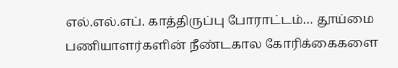எல்.எல்.எப். காத்திருப்பு போராட்டம்… தூய்மை பணியாளர்களின் நீண்டகால கோரிக்கைகளை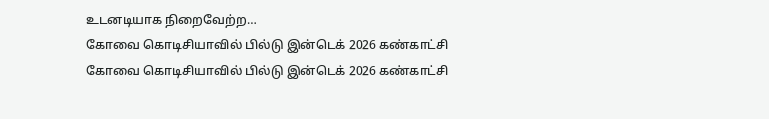உடனடியாக நிறைவேற்ற…
கோவை கொடிசியாவில் பில்டு இன்டெக் 2026 கண்காட்சி
கோவை கொடிசியாவில் பில்டு இன்டெக் 2026 கண்காட்சி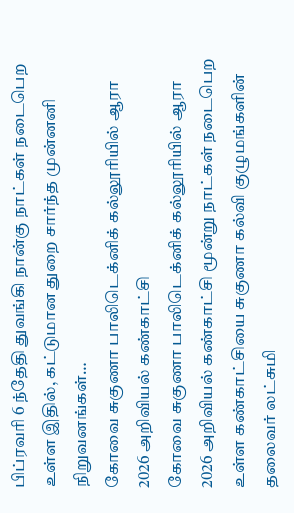பிப்ரவரி 6 ந்தேதி துவங்கி நான்கு நாட்கள் நடைபெற உள்ள இதில், கட்டுமான துறை சார்ந்த முன்னனி நிறுவனங்கள்…
கோவை சுகுணா பாலிடெக்னிக் கல்லூரியில் ஆரா 2026 அறிவியல் கண்காட்சி
கோவை சுகுணா பாலிடெக்னிக் கல்லூரியில் ஆரா 2026 அறிவியல் கண்காட்சி மூன்று நாட்கள் நடைபெற உள்ள கண்காட்சியை சுகுணா கல்வி குழுமங்களின் தலைவர் லட்சுமி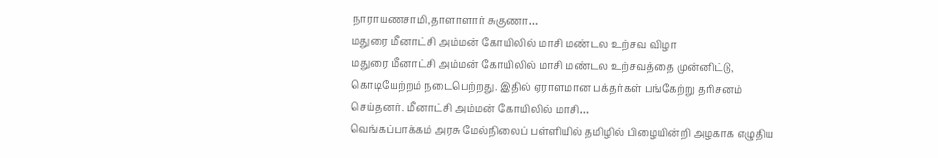நாராயணசாமி,தாளாளார் சுகுணா…
மதுரை மீனாட்சி அம்மன் கோயிலில் மாசி மண்டல உற்சவ விழா
மதுரை மீனாட்சி அம்மன் கோயிலில் மாசி மண்டல உற்சவத்தை முன்னிட்டு, கொடியேற்றம் நடைபெற்றது. இதில் ஏராளமான பக்தர்கள் பங்கேற்று தரிசனம் செய்தனர். மீனாட்சி அம்மன் கோயிலில் மாசி…
வெங்கப்பாக்கம் அரசு மேல்நிலைப் பள்ளியில் தமிழில் பிழையின்றி அழகாக எழுதிய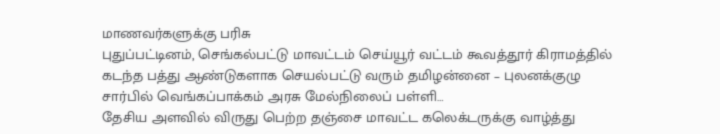மாணவர்களுக்கு பரிசு
புதுப்பட்டினம், செங்கல்பட்டு மாவட்டம் செய்யூர் வட்டம் கூவத்தூர் கிராமத்தில் கடந்த பத்து ஆண்டுகளாக செயல்பட்டு வரும் தமிழன்னை – புலனக்குழு சார்பில் வெங்கப்பாக்கம் அரசு மேல்நிலைப் பள்ளி…
தேசிய அளவில் விருது பெற்ற தஞ்சை மாவட்ட கலெக்டருக்கு வாழ்த்து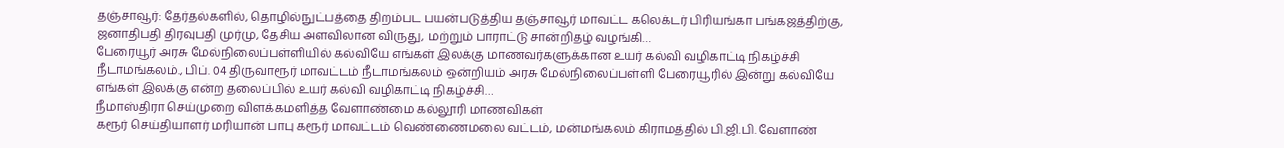தஞ்சாவூர்: தேர்தல்களில், தொழில்நுட்பத்தை திறம்பட பயன்படுத்திய தஞ்சாவூர் மாவட்ட கலெக்டர் பிரியங்கா பங்கஜத்திற்கு, ஜனாதிபதி திரவுபதி முர்மு, தேசிய அளவிலான விருது, மற்றும் பாராட்டு சான்றிதழ் வழங்கி…
பேரையூர் அரசு மேல்நிலைப்பள்ளியில் கல்வியே எங்கள் இலக்கு மாணவர்களுக்கான உயர் கல்வி வழிகாட்டி நிகழ்ச்சி
நீடாமங்கலம்., பிப். 04 திருவாரூர் மாவட்டம் நீடாமங்கலம் ஒன்றியம் அரசு மேல்நிலைப்பள்ளி பேரையூரில் இன்று கல்வியே எங்கள் இலக்கு என்ற தலைப்பில் உயர் கல்வி வழிகாட்டி நிகழ்ச்சி…
நீமாஸ்திரா செய்முறை விளக்கமளித்த வேளாண்மை கல்லூரி மாணவிகள்
கரூர் செய்தியாளர் மரியான் பாபு கரூர் மாவட்டம் வெண்ணைமலை வட்டம், மன்மங்கலம் கிராமத்தில் பி.ஜி.பி. வேளாண்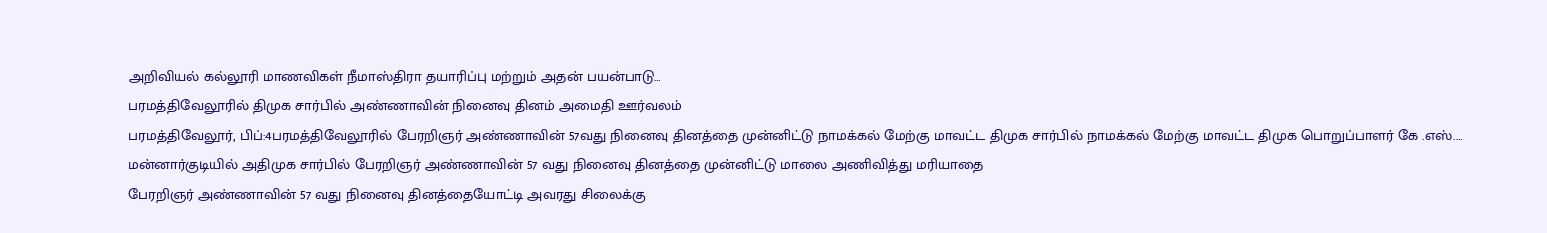அறிவியல் கல்லூரி மாணவிகள் நீமாஸ்திரா தயாரிப்பு மற்றும் அதன் பயன்பாடு…
பரமத்திவேலூரில் திமுக சார்பில் அண்ணாவின் நினைவு தினம் அமைதி ஊர்வலம்
பரமத்திவேலூர், பிப்:4பரமத்திவேலூரில் பேரறிஞர் அண்ணாவின் 57வது நினைவு தினத்தை முன்னிட்டு நாமக்கல் மேற்கு மாவட்ட திமுக சார்பில் நாமக்கல் மேற்கு மாவட்ட திமுக பொறுப்பாளர் கே .எஸ்.…
மன்னார்குடியில் அதிமுக சார்பில் பேரறிஞர் அண்ணாவின் 57 வது நினைவு தினத்தை முன்னிட்டு மாலை அணிவித்து மரியாதை
பேரறிஞர் அண்ணாவின் 57 வது நினைவு தினத்தையோட்டி அவரது சிலைக்கு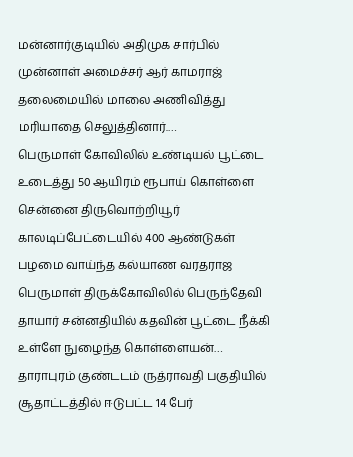மன்னார்குடியில் அதிமுக சார்பில் முன்னாள் அமைச்சர் ஆர் காமராஜ் தலைமையில் மாலை அணிவித்து மரியாதை செலுத்தினார்.…
பெருமாள் கோவிலில் உண்டியல் பூட்டை உடைத்து 50 ஆயிரம் ரூபாய் கொள்ளை
சென்னை திருவொற்றியூர் காலடிப்பேட்டையில் 400 ஆண்டுகள் பழமை வாய்ந்த கல்யாண வரதராஜ பெருமாள் திருக்கோவிலில் பெருந்தேவி தாயார் சன்னதியில் கதவின் பூட்டை நீக்கி உள்ளே நுழைந்த கொள்ளையன்…
தாராபுரம் குண்டடம் ருத்ராவதி பகுதியில் சூதாட்டத்தில் ஈடுபட்ட 14 பேர்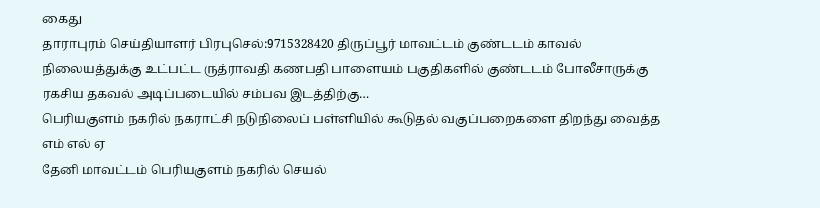கைது
தாராபுரம் செய்தியாளர் பிரபுசெல்:9715328420 திருப்பூர் மாவட்டம் குண்டடம் காவல் நிலையத்துக்கு உட்பட்ட ருத்ராவதி கணபதி பாளையம் பகுதிகளில் குண்டடம் போலீசாருக்கு ரகசிய தகவல் அடிப்படையில் சம்பவ இடத்திற்கு…
பெரியகுளம் நகரில் நகராட்சி நடுநிலைப் பள்ளியில் கூடுதல் வகுப்பறைகளை திறந்து வைத்த எம் எல் ஏ
தேனி மாவட்டம் பெரியகுளம் நகரில் செயல்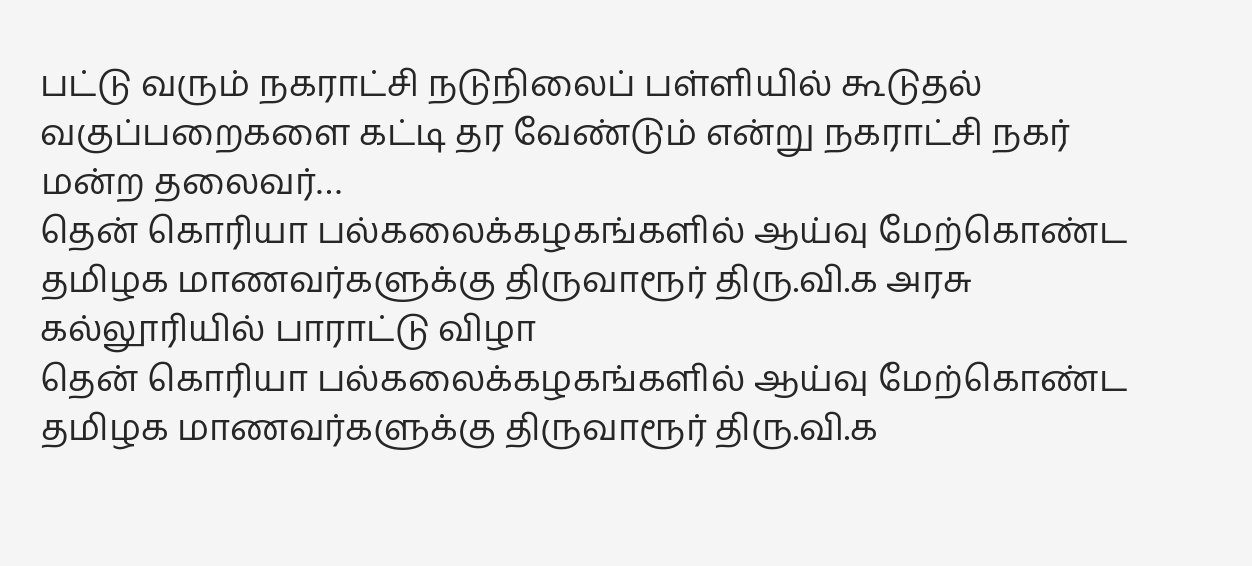பட்டு வரும் நகராட்சி நடுநிலைப் பள்ளியில் கூடுதல் வகுப்பறைகளை கட்டி தர வேண்டும் என்று நகராட்சி நகர் மன்ற தலைவர்…
தென் கொரியா பல்கலைக்கழகங்களில் ஆய்வு மேற்கொண்ட தமிழக மாணவர்களுக்கு திருவாரூர் திரு.வி.க அரசு கல்லூரியில் பாராட்டு விழா
தென் கொரியா பல்கலைக்கழகங்களில் ஆய்வு மேற்கொண்ட தமிழக மாணவர்களுக்கு திருவாரூர் திரு.வி.க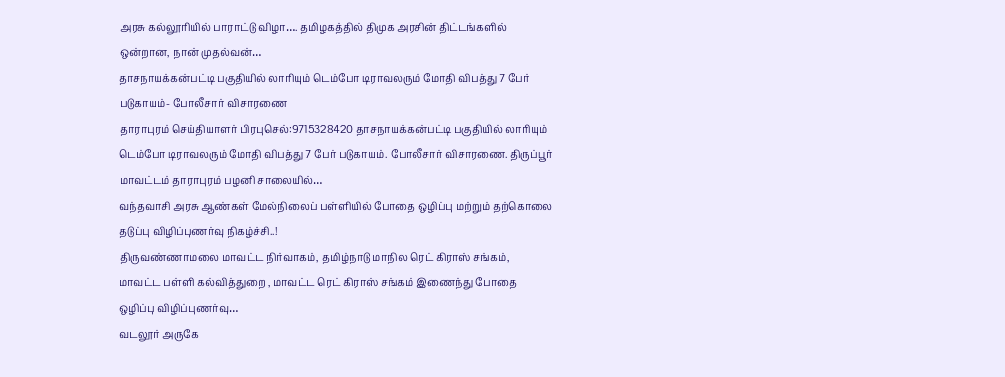அரசு கல்லூரியில் பாராட்டு விழா…. தமிழகத்தில் திமுக அரசின் திட்டங்களில் ஒன்றான, நான் முதல்வன்…
தாசநாயக்கன்பட்டி பகுதியில் லாரியும் டெம்போ டிராவலரும் மோதி விபத்து 7 பேர் படுகாயம்- போலீசார் விசாரணை
தாராபுரம் செய்தியாளர் பிரபுசெல்:9715328420 தாசநாயக்கன்பட்டி பகுதியில் லாரியும் டெம்போ டிராவலரும் மோதி விபத்து 7 பேர் படுகாயம். போலீசார் விசாரணை. திருப்பூர் மாவட்டம் தாராபுரம் பழனி சாலையில்…
வந்தவாசி அரசு ஆண்கள் மேல்நிலைப் பள்ளியில் போதை ஒழிப்பு மற்றும் தற்கொலை தடுப்பு விழிப்புணர்வு நிகழ்ச்சி..!
திருவண்ணாமலை மாவட்ட நிர்வாகம், தமிழ்நாடு மாநில ரெட் கிராஸ் சங்கம், மாவட்ட பள்ளி கல்வித்துறை , மாவட்ட ரெட் கிராஸ் சங்கம் இணைந்து போதை ஒழிப்பு விழிப்புணர்வு…
வடலூர் அருகே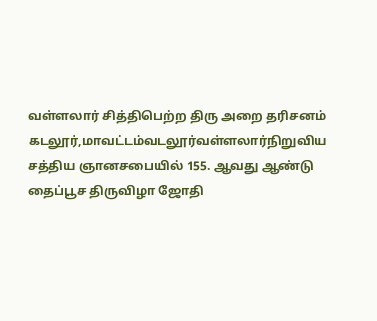வள்ளலார் சித்திபெற்ற திரு அறை தரிசனம்
கடலூர்,மாவட்டம்வடலூர்வள்ளலார்நிறுவிய சத்திய ஞானசபையில் 155. ஆவது ஆண்டு தைப்பூச திருவிழா ஜோதி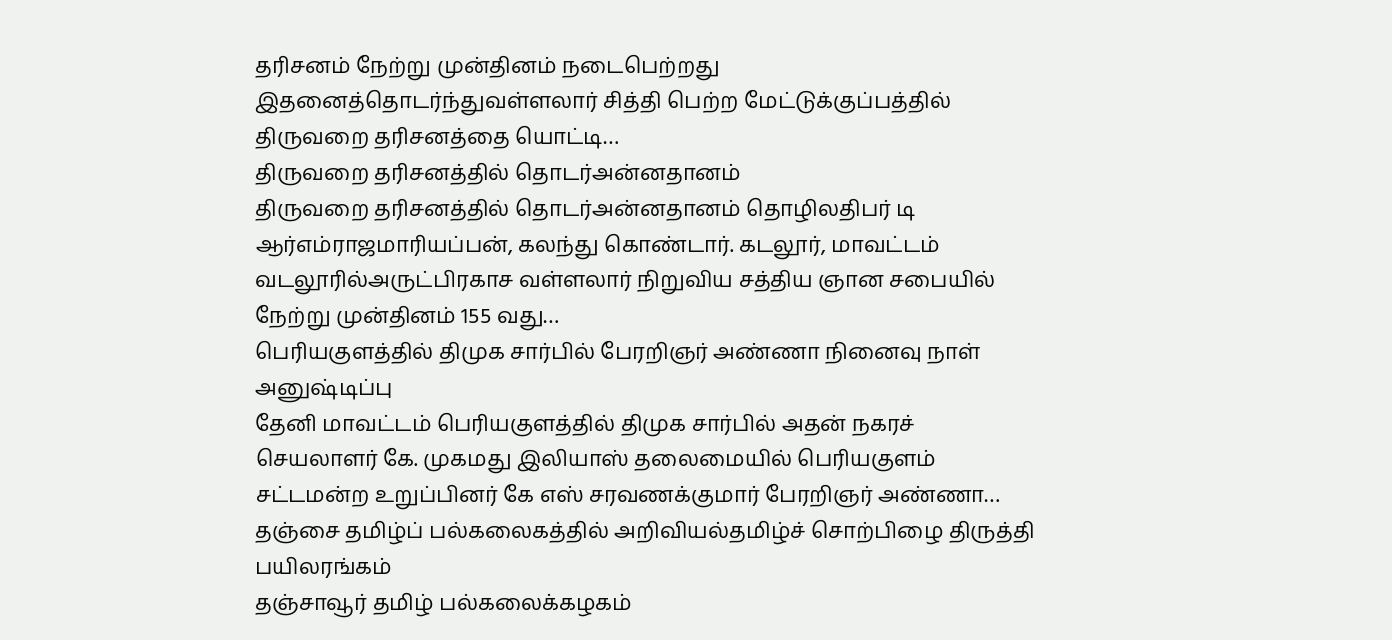தரிசனம் நேற்று முன்தினம் நடைபெற்றது இதனைத்தொடர்ந்துவள்ளலார் சித்தி பெற்ற மேட்டுக்குப்பத்தில் திருவறை தரிசனத்தை யொட்டி…
திருவறை தரிசனத்தில் தொடர்அன்னதானம்
திருவறை தரிசனத்தில் தொடர்அன்னதானம் தொழிலதிபர் டி ஆர்எம்ராஜமாரியப்பன், கலந்து கொண்டார். கடலூர், மாவட்டம் வடலூரில்அருட்பிரகாச வள்ளலார் நிறுவிய சத்திய ஞான சபையில் நேற்று முன்தினம் 155 வது…
பெரியகுளத்தில் திமுக சார்பில் பேரறிஞர் அண்ணா நினைவு நாள் அனுஷ்டிப்பு
தேனி மாவட்டம் பெரியகுளத்தில் திமுக சார்பில் அதன் நகரச் செயலாளர் கே. முகமது இலியாஸ் தலைமையில் பெரியகுளம் சட்டமன்ற உறுப்பினர் கே எஸ் சரவணக்குமார் பேரறிஞர் அண்ணா…
தஞ்சை தமிழ்ப் பல்கலைகத்தில் அறிவியல்தமிழ்ச் சொற்பிழை திருத்தி பயிலரங்கம்
தஞ்சாவூர் தமிழ் பல்கலைக்கழகம்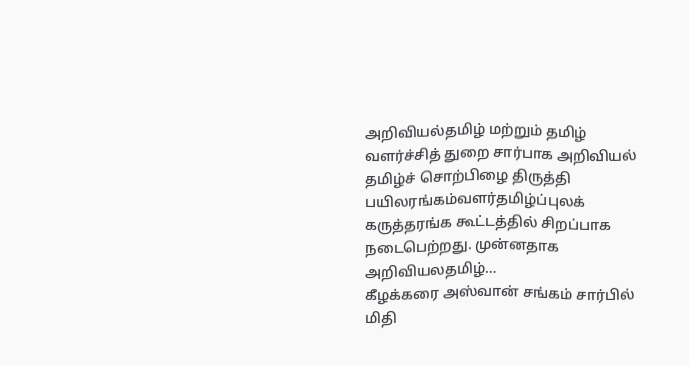அறிவியல்தமிழ் மற்றும் தமிழ் வளர்ச்சித் துறை சார்பாக அறிவியல் தமிழ்ச் சொற்பிழை திருத்தி பயிலரங்கம்வளர்தமிழ்ப்புலக் கருத்தரங்க கூட்டத்தில் சிறப்பாக நடைபெற்றது. முன்னதாக அறிவியலதமிழ்…
கீழக்கரை அஸ்வான் சங்கம் சார்பில் மிதி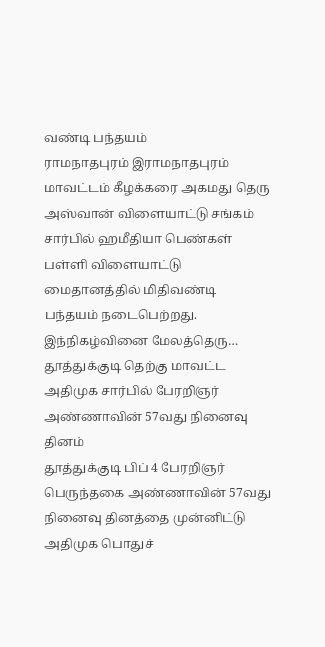வண்டி பந்தயம்
ராமநாதபுரம் இராமநாதபுரம் மாவட்டம் கீழக்கரை அகமது தெரு அஸ்வான் விளையாட்டு சங்கம் சார்பில் ஹமீதியா பெண்கள் பள்ளி விளையாட்டு மைதானத்தில் மிதிவண்டி பந்தயம் நடைபெற்றது. இந்நிகழ்வினை மேலத்தெரு…
தூத்துக்குடி தெற்கு மாவட்ட அதிமுக சார்பில் பேரறிஞர் அண்ணாவின் 57வது நினைவு தினம்
தூத்துக்குடி பிப் 4 பேரறிஞர் பெருந்தகை அண்ணாவின் 57வது நினைவு தினத்தை முன்னிட்டு அதிமுக பொதுச்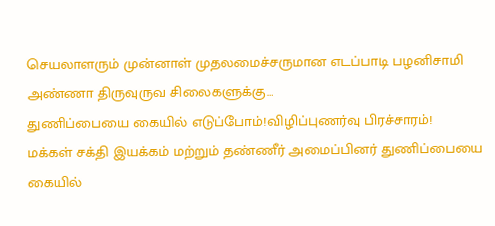செயலாளரும் முன்னாள் முதலமைச்சருமான எடப்பாடி பழனிசாமி அண்ணா திருவுருவ சிலைகளுக்கு…
துணிப்பையை கையில் எடுப்போம்!விழிப்புணர்வு பிரச்சாரம்!
மக்கள் சக்தி இயக்கம் மற்றும் தண்ணீர் அமைப்பினர் துணிப்பையை கையில்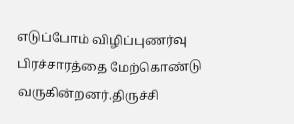எடுப்போம் விழிப்புணர்வு பிரச்சாரத்தை மேற்கொண்டு வருகின்றனர்.திருச்சி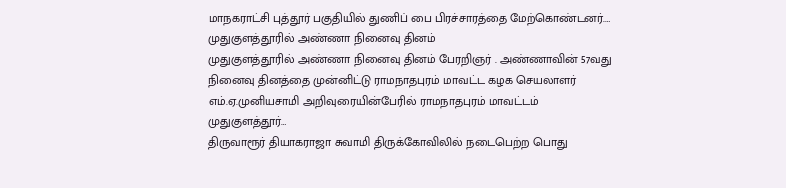மாநகராட்சி புத்தூர் பகுதியில் துணிப் பை பிரச்சாரத்தை மேற்கொண்டனர்.…
முதுகுளத்தூரில் அண்ணா நினைவு தினம்
முதுகுளத்தூரில் அண்ணா நினைவு தினம் பேரறிஞர் . அண்ணாவின் 57வது நினைவு தினத்தை முன்னிட்டு ராமநாதபுரம் மாவட்ட கழக செயலாளர் எம்.ஏ.முனியசாமி அறிவுரையின்பேரில் ராமநாதபுரம் மாவட்டம் முதுகுளத்தூர்…
திருவாரூர் தியாகராஜா சுவாமி திருக்கோவிலில் நடைபெற்ற பொது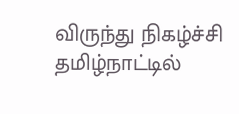விருந்து நிகழ்ச்சி
தமிழ்நாட்டில்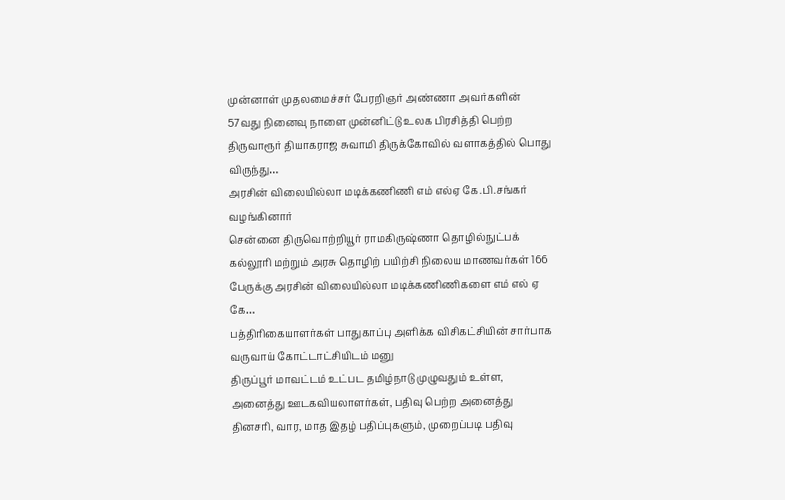முன்னாள் முதலமைச்சர் பேரறிஞர் அண்ணா அவர்களின் 57வது நினைவு நாளை முன்னிட்டு உலக பிரசித்தி பெற்ற திருவாரூர் தியாகராஜ சுவாமி திருக்கோவில் வளாகத்தில் பொது விருந்து…
அரசின் விலையில்லா மடிக்கணிணி எம் எல்ஏ கே.பி.சங்கர் வழங்கினார்
சென்னை திருவொற்றியூர் ராமகிருஷ்ணா தொழில்நுட்பக் கல்லூரி மற்றும் அரசு தொழிற் பயிற்சி நிலைய மாணவர்கள் 166 பேருக்கு அரசின் விலையில்லா மடிக்கணிணிகளை எம் எல் ஏ கே…
பத்திரிகையாளர்கள் பாதுகாப்பு அளிக்க விசிகட்சியின் சார்பாக வருவாய் கோட்டாட்சியிடம் மனு
திருப்பூர் மாவட்டம் உட்பட தமிழ்நாடு முழுவதும் உள்ள, அனைத்து ஊடகவியலாளர்கள், பதிவு பெற்ற அனைத்து தினசரி, வார, மாத இதழ் பதிப்புகளும், முறைப்படி பதிவு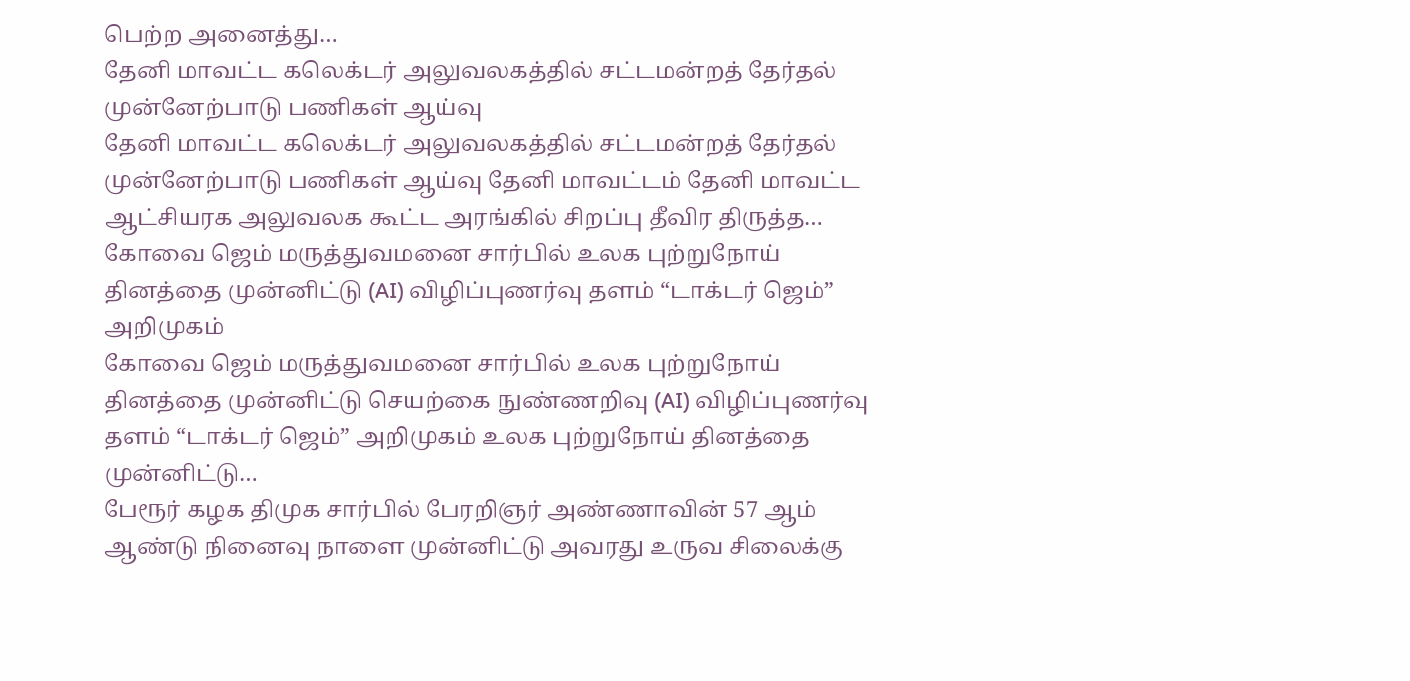பெற்ற அனைத்து…
தேனி மாவட்ட கலெக்டர் அலுவலகத்தில் சட்டமன்றத் தேர்தல் முன்னேற்பாடு பணிகள் ஆய்வு
தேனி மாவட்ட கலெக்டர் அலுவலகத்தில் சட்டமன்றத் தேர்தல் முன்னேற்பாடு பணிகள் ஆய்வு தேனி மாவட்டம் தேனி மாவட்ட ஆட்சியரக அலுவலக கூட்ட அரங்கில் சிறப்பு தீவிர திருத்த…
கோவை ஜெம் மருத்துவமனை சார்பில் உலக புற்றுநோய் தினத்தை முன்னிட்டு (AI) விழிப்புணர்வு தளம் “டாக்டர் ஜெம்” அறிமுகம்
கோவை ஜெம் மருத்துவமனை சார்பில் உலக புற்றுநோய் தினத்தை முன்னிட்டு செயற்கை நுண்ணறிவு (AI) விழிப்புணர்வு தளம் “டாக்டர் ஜெம்” அறிமுகம் உலக புற்றுநோய் தினத்தை முன்னிட்டு…
பேரூர் கழக திமுக சார்பில் பேரறிஞர் அண்ணாவின் 57 ஆம் ஆண்டு நினைவு நாளை முன்னிட்டு அவரது உருவ சிலைக்கு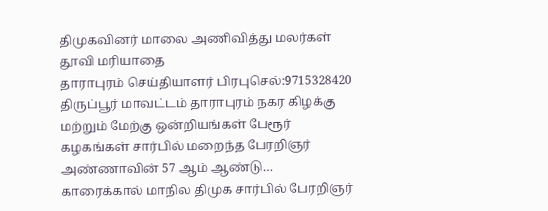திமுகவினர் மாலை அணிவித்து மலர்கள் தூவி மரியாதை
தாராபுரம் செய்தியாளர் பிரபுசெல்:9715328420 திருப்பூர் மாவட்டம் தாராபுரம் நகர கிழக்கு மற்றும் மேற்கு ஒன்றியங்கள் பேரூர் கழகங்கள் சார்பில் மறைந்த பேரறிஞர் அண்ணாவின் 57 ஆம் ஆண்டு…
காரைக்கால் மாநில திமுக சார்பில் பேரறிஞர்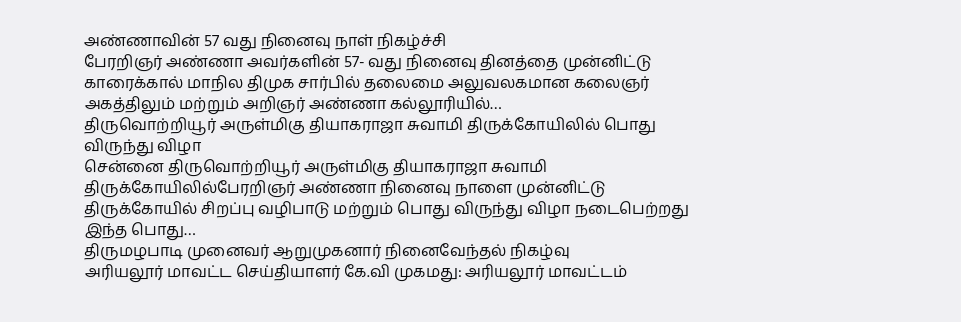அண்ணாவின் 57 வது நினைவு நாள் நிகழ்ச்சி
பேரறிஞர் அண்ணா அவர்களின் 57- வது நினைவு தினத்தை முன்னிட்டு காரைக்கால் மாநில திமுக சார்பில் தலைமை அலுவலகமான கலைஞர் அகத்திலும் மற்றும் அறிஞர் அண்ணா கல்லூரியில்…
திருவொற்றியூர் அருள்மிகு தியாகராஜா சுவாமி திருக்கோயிலில் பொது விருந்து விழா
சென்னை திருவொற்றியூர் அருள்மிகு தியாகராஜா சுவாமி திருக்கோயிலில்பேரறிஞர் அண்ணா நினைவு நாளை முன்னிட்டு திருக்கோயில் சிறப்பு வழிபாடு மற்றும் பொது விருந்து விழா நடைபெற்றது இந்த பொது…
திருமழபாடி முனைவர் ஆறுமுகனார் நினைவேந்தல் நிகழ்வு
அரியலூர் மாவட்ட செய்தியாளர் கே.வி முகமது: அரியலூர் மாவட்டம்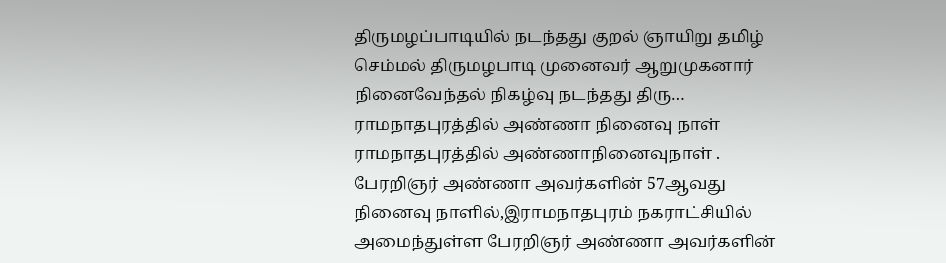திருமழப்பாடியில் நடந்தது குறல் ஞாயிறு தமிழ் செம்மல் திருமழபாடி முனைவர் ஆறுமுகனார் நினைவேந்தல் நிகழ்வு நடந்தது திரு…
ராமநாதபுரத்தில் அண்ணா நினைவு நாள்
ராமநாதபுரத்தில் அண்ணாநினைவுநாள் . பேரறிஞர் அண்ணா அவர்களின் 57ஆவது நினைவு நாளில்,இராமநாதபுரம் நகராட்சியில் அமைந்துள்ள பேரறிஞர் அண்ணா அவர்களின்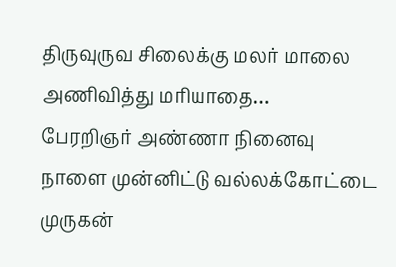திருவுருவ சிலைக்கு மலர் மாலை அணிவித்து மரியாதை…
பேரறிஞர் அண்ணா நினைவு நாளை முன்னிட்டு வல்லக்கோட்டை முருகன்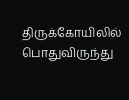திருக்கோயிலில் பொதுவிருந்து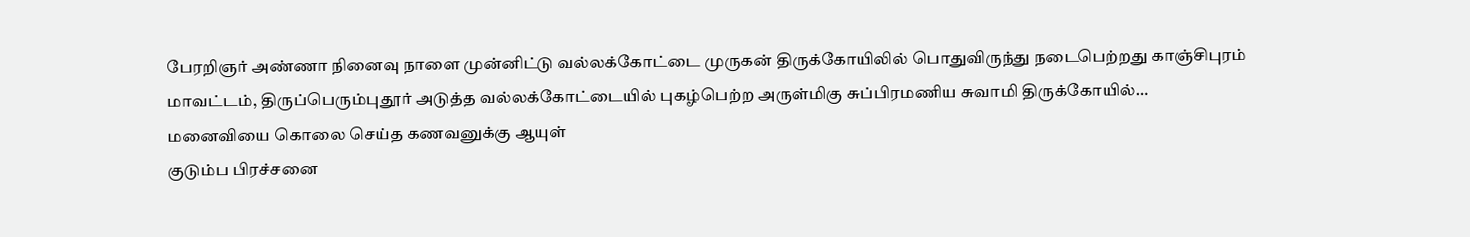பேரறிஞர் அண்ணா நினைவு நாளை முன்னிட்டு வல்லக்கோட்டை முருகன் திருக்கோயிலில் பொதுவிருந்து நடைபெற்றது காஞ்சிபுரம் மாவட்டம், திருப்பெரும்புதூர் அடுத்த வல்லக்கோட்டையில் புகழ்பெற்ற அருள்மிகு சுப்பிரமணிய சுவாமி திருக்கோயில்…
மனைவியை கொலை செய்த கணவனுக்கு ஆயுள்
குடும்ப பிரச்சனை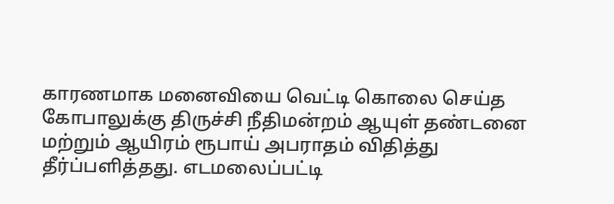காரணமாக மனைவியை வெட்டி கொலை செய்த கோபாலுக்கு திருச்சி நீதிமன்றம் ஆயுள் தண்டனை மற்றும் ஆயிரம் ரூபாய் அபராதம் விதித்து தீர்ப்பளித்தது. எடமலைப்பட்டி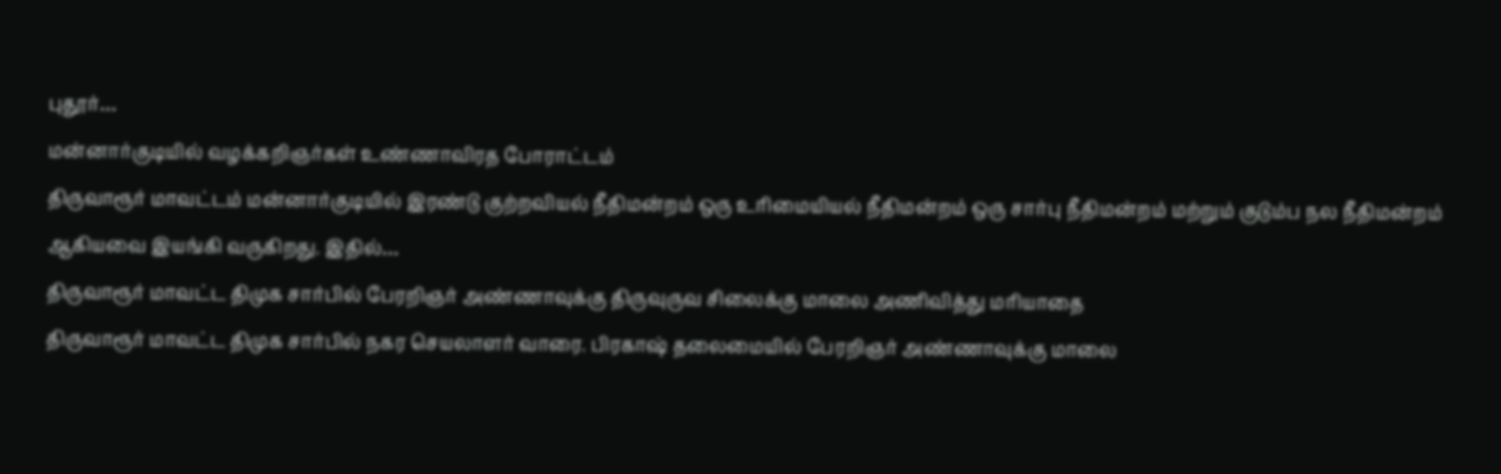புதூர்…
மன்னார்குடியில் வழக்கறிஞர்கள் உண்ணாவிரத போராட்டம்
திருவாரூர் மாவட்டம் மன்னார்குடியில் இரண்டு குற்றவியல் நீதிமன்றம் ஒரு உரிமையியல் நீதிமன்றம் ஒரு சார்பு நீதிமன்றம் மற்றும் குடும்ப நல நீதிமன்றம் ஆகியவை இயங்கி வருகிறது. இதில்…
திருவாரூர் மாவட்ட திமுக சார்பில் பேரறிஞர் அண்ணாவுக்கு திருவுருவ சிலைக்கு மாலை அணிவித்து மரியாதை
திருவாரூர் மாவட்ட திமுக சார்பில் நகர செயலாளர் வாரை. பிரகாஷ் தலைமையில் பேரறிஞர் அண்ணாவுக்கு மாலை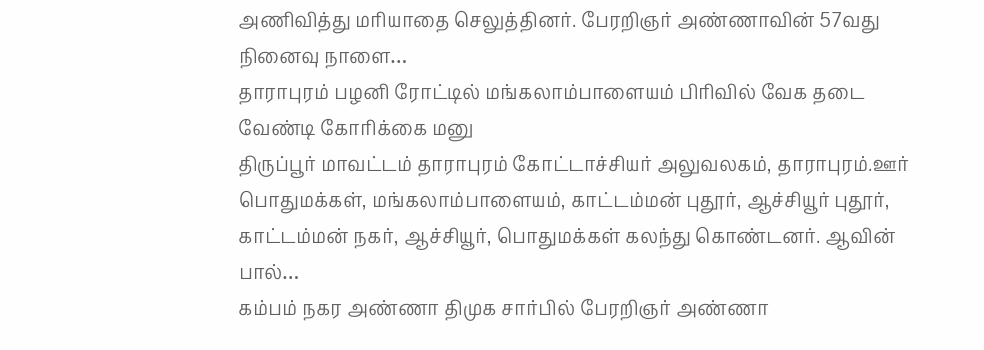அணிவித்து மரியாதை செலுத்தினர். பேரறிஞர் அண்ணாவின் 57வது நினைவு நாளை…
தாராபுரம் பழனி ரோட்டில் மங்கலாம்பாளையம் பிரிவில் வேக தடை வேண்டி கோரிக்கை மனு
திருப்பூர் மாவட்டம் தாராபுரம் கோட்டாச்சியர் அலுவலகம், தாராபுரம்.ஊர் பொதுமக்கள், மங்கலாம்பாளையம், காட்டம்மன் புதூர், ஆச்சியூர் புதூர், காட்டம்மன் நகர், ஆச்சியூர், பொதுமக்கள் கலந்து கொண்டனர். ஆவின் பால்…
கம்பம் நகர அண்ணா திமுக சார்பில் பேரறிஞர் அண்ணா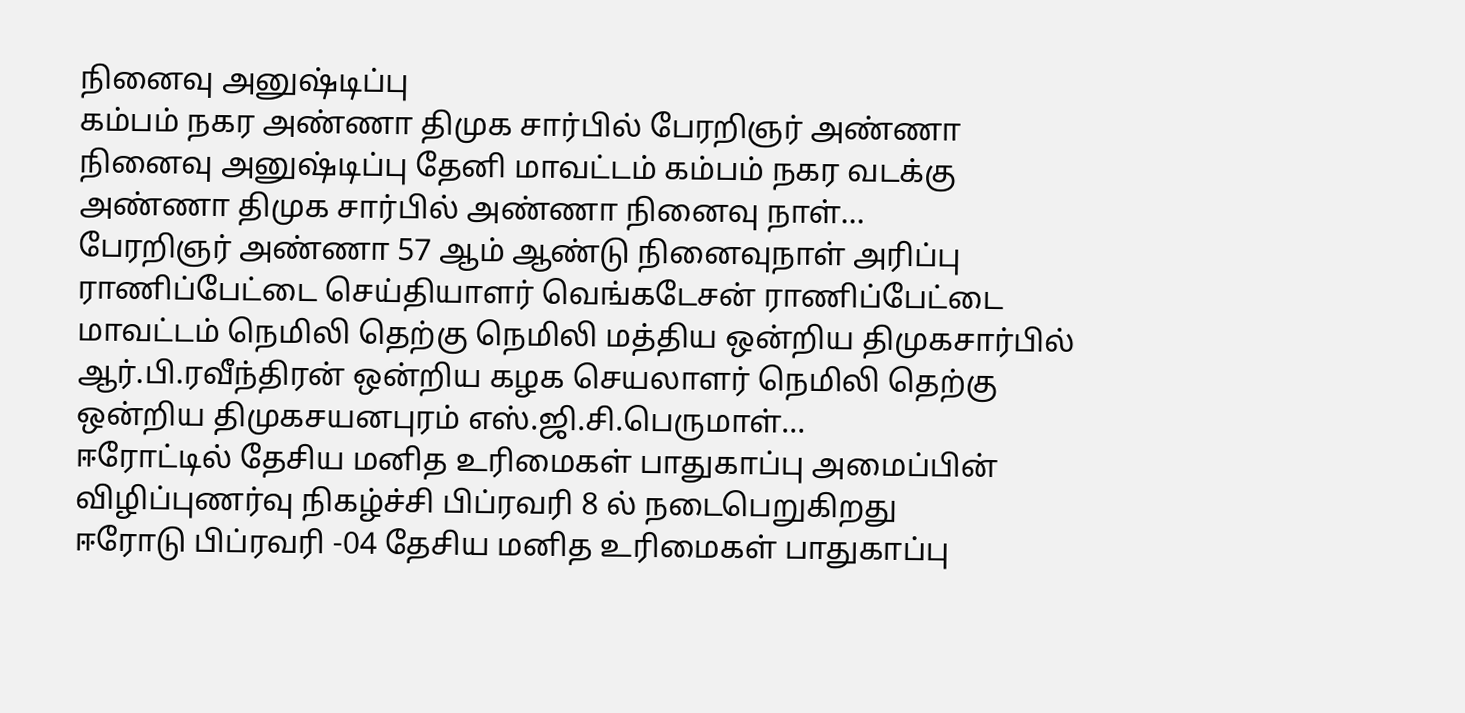நினைவு அனுஷ்டிப்பு
கம்பம் நகர அண்ணா திமுக சார்பில் பேரறிஞர் அண்ணா நினைவு அனுஷ்டிப்பு தேனி மாவட்டம் கம்பம் நகர வடக்கு அண்ணா திமுக சார்பில் அண்ணா நினைவு நாள்…
பேரறிஞர் அண்ணா 57 ஆம் ஆண்டு நினைவுநாள் அரிப்பு
ராணிப்பேட்டை செய்தியாளர் வெங்கடேசன் ராணிப்பேட்டை மாவட்டம் நெமிலி தெற்கு நெமிலி மத்திய ஒன்றிய திமுகசார்பில் ஆர்.பி.ரவீந்திரன் ஒன்றிய கழக செயலாளர் நெமிலி தெற்கு ஒன்றிய திமுகசயனபுரம் எஸ்.ஜி.சி.பெருமாள்…
ஈரோட்டில் தேசிய மனித உரிமைகள் பாதுகாப்பு அமைப்பின் விழிப்புணர்வு நிகழ்ச்சி பிப்ரவரி 8 ல் நடைபெறுகிறது
ஈரோடு பிப்ரவரி -04 தேசிய மனித உரிமைகள் பாதுகாப்பு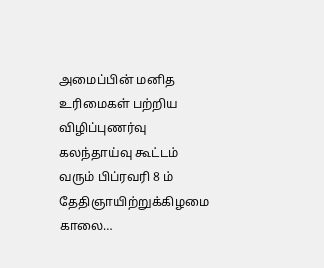அமைப்பின் மனித உரிமைகள் பற்றிய விழிப்புணர்வு கலந்தாய்வு கூட்டம் வரும் பிப்ரவரி 8 ம் தேதிஞாயிற்றுக்கிழமை காலை…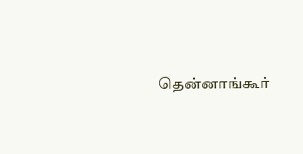தென்னாங்கூர்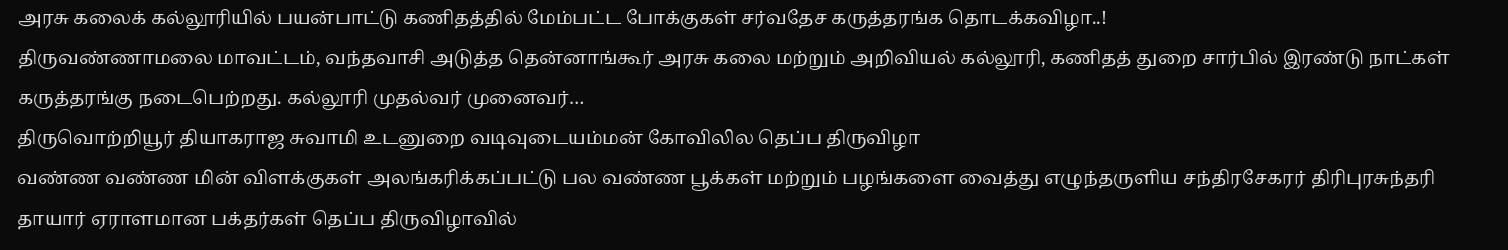அரசு கலைக் கல்லூரியில் பயன்பாட்டு கணிதத்தில் மேம்பட்ட போக்குகள் சர்வதேச கருத்தரங்க தொடக்கவிழா..!
திருவண்ணாமலை மாவட்டம், வந்தவாசி அடுத்த தென்னாங்கூர் அரசு கலை மற்றும் அறிவியல் கல்லூரி, கணிதத் துறை சார்பில் இரண்டு நாட்கள் கருத்தரங்கு நடைபெற்றது. கல்லூரி முதல்வர் முனைவர்…
திருவொற்றியூர் தியாகராஜ சுவாமி உடனுறை வடிவுடையம்மன் கோவிலில தெப்ப திருவிழா
வண்ண வண்ண மின் விளக்குகள் அலங்கரிக்கப்பட்டு பல வண்ண பூக்கள் மற்றும் பழங்களை வைத்து எழுந்தருளிய சந்திரசேகரர் திரிபுரசுந்தரி தாயார் ஏராளமான பக்தர்கள் தெப்ப திருவிழாவில்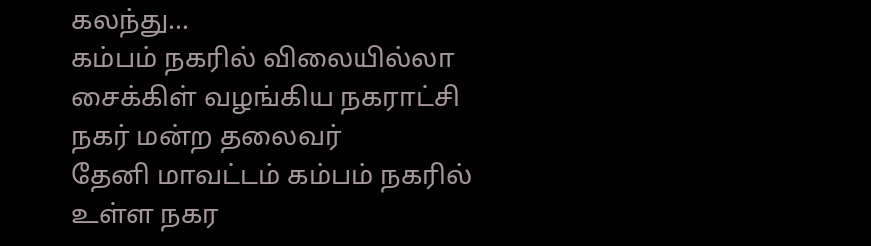கலந்து…
கம்பம் நகரில் விலையில்லா சைக்கிள் வழங்கிய நகராட்சி நகர் மன்ற தலைவர்
தேனி மாவட்டம் கம்பம் நகரில் உள்ள நகர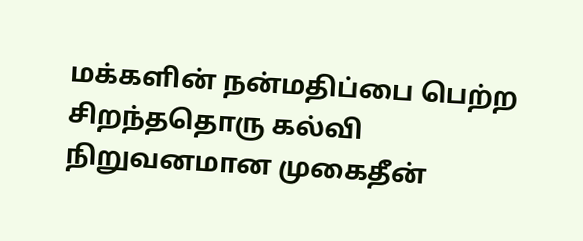மக்களின் நன்மதிப்பை பெற்ற சிறந்ததொரு கல்வி நிறுவனமான முகைதீன்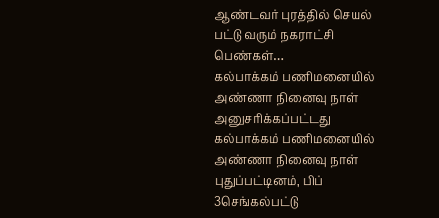ஆண்டவர் புரத்தில் செயல் பட்டு வரும் நகராட்சி பெண்கள்…
கல்பாக்கம் பணிமனையில் அண்ணா நினைவு நாள் அனுசரிக்கப்பட்டது
கல்பாக்கம் பணிமனையில் அண்ணா நினைவு நாள் புதுப்பட்டினம், பிப் 3செங்கல்பட்டு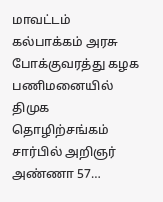மாவட்டம் கல்பாக்கம் அரசு போக்குவரத்து கழக பணிமனையில் திமுக தொழிற்சங்கம் சார்பில் அறிஞர் அண்ணா 57…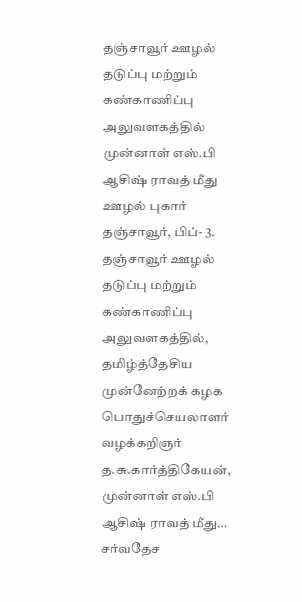தஞ்சாவூர் ஊழல் தடுப்பு மற்றும் கண்காணிப்பு அலுவளகத்தில் முன்னாள் எஸ்.பி ஆசிஷ் ராவத் மீது ஊழல் புகார்
தஞ்சாவூர், பிப்- 3. தஞ்சாவூர் ஊழல் தடுப்பு மற்றும் கண்காணிப்பு அலுவளகத்தில், தமிழ்த்தேசிய முன்னேற்றக் கழக பொதுச்செயலாளர் வழக்கறிஞர் த.சு.கார்த்திகேயன், முன்னாள் எஸ்.பி ஆசிஷ் ராவத் மீது…
சர்வதேச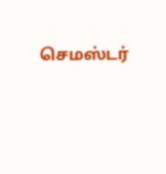செமஸ்டர்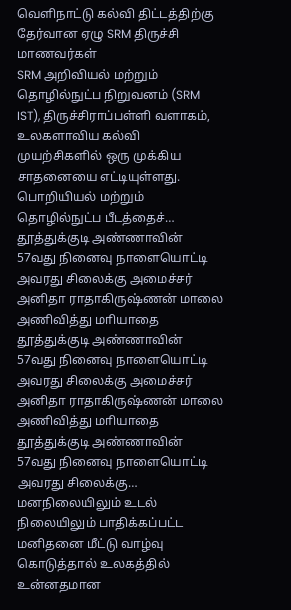வெளிநாட்டு கல்வி திட்டத்திற்கு தேர்வான ஏழு SRM திருச்சி மாணவர்கள்
SRM அறிவியல் மற்றும் தொழில்நுட்ப நிறுவனம் (SRM IST), திருச்சிராப்பள்ளி வளாகம், உலகளாவிய கல்வி முயற்சிகளில் ஒரு முக்கிய சாதனையை எட்டியுள்ளது. பொறியியல் மற்றும் தொழில்நுட்ப பீடத்தைச்…
தூத்துக்குடி அண்ணாவின் 57வது நினைவு நாளையொட்டி அவரது சிலைக்கு அமைச்சர் அனிதா ராதாகிருஷ்ணன் மாலை அணிவித்து மாியாதை
தூத்துக்குடி அண்ணாவின் 57வது நினைவு நாளையொட்டி அவரது சிலைக்கு அமைச்சர் அனிதா ராதாகிருஷ்ணன் மாலை அணிவித்து மாியாதை தூத்துக்குடி அண்ணாவின் 57வது நினைவு நாளையொட்டி அவரது சிலைக்கு…
மனநிலையிலும் உடல் நிலையிலும் பாதிக்கப்பட்ட மனிதனை மீட்டு வாழ்வு கொடுத்தால் உலகத்தில் உன்னதமான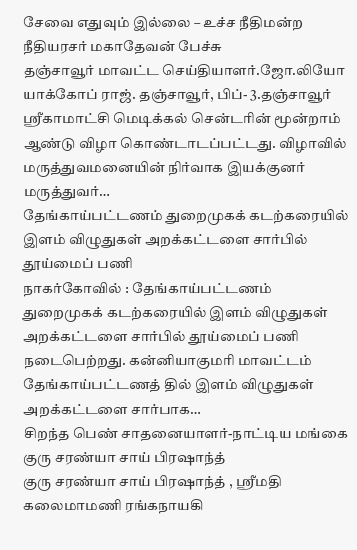சேவை எதுவும் இல்லை – உச்ச நீதிமன்ற நீதியரசர் மகாதேவன் பேச்சு
தஞ்சாவூர் மாவட்ட செய்தியாளர்.ஜோ.லியோ யாக்கோப் ராஜ். தஞ்சாவூர், பிப்- 3.தஞ்சாவூர் ஸ்ரீகாமாட்சி மெடிக்கல் சென்டரின் மூன்றாம் ஆண்டு விழா கொண்டாடப்பட்டது. விழாவில் மருத்துவமனையின் நிர்வாக இயக்குனர் மருத்துவர்…
தேங்காய்பட்டணம் துறைமுகக் கடற்கரையில் இளம் விழுதுகள் அறக்கட்டளை சார்பில் தூய்மைப் பணி
நாகர்கோவில் : தேங்காய்பட்டணம் துறைமுகக் கடற்கரையில் இளம் விழுதுகள் அறக்கட்டளை சார்பில் தூய்மைப் பணி நடைபெற்றது. கன்னியாகுமரி மாவட்டம் தேங்காய்பட்டணத் தில் இளம் விழுதுகள் அறக்கட்டளை சார்பாக…
சிறந்த பெண் சாதனையாளர்-நாட்டிய மங்கை குரு சரண்யா சாய் பிரஷாந்த்
குரு சரண்யா சாய் பிரஷாந்த் , ஸ்ரீமதி கலைமாமணி ரங்கநாயகி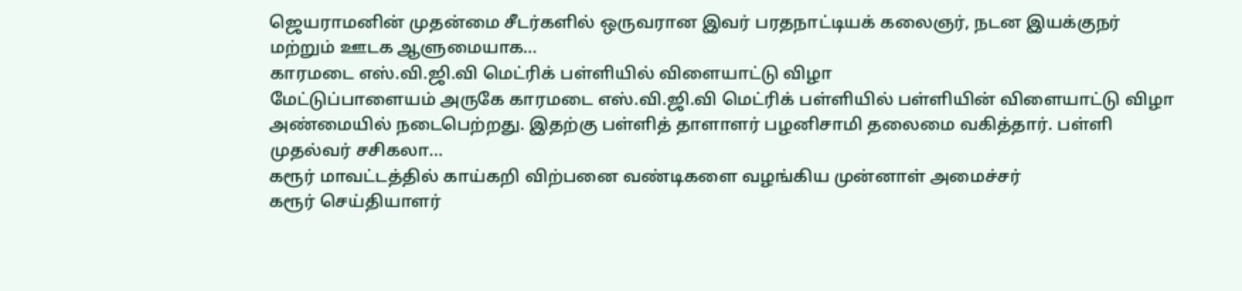ஜெயராமனின் முதன்மை சீடர்களில் ஒருவரான இவர் பரதநாட்டியக் கலைஞர், நடன இயக்குநர் மற்றும் ஊடக ஆளுமையாக…
காரமடை எஸ்.வி.ஜி.வி மெட்ரிக் பள்ளியில் விளையாட்டு விழா
மேட்டுப்பாளையம் அருகே காரமடை எஸ்.வி.ஜி.வி மெட்ரிக் பள்ளியில் பள்ளியின் விளையாட்டு விழா அண்மையில் நடைபெற்றது. இதற்கு பள்ளித் தாளாளர் பழனிசாமி தலைமை வகித்தார். பள்ளி முதல்வர் சசிகலா…
கரூர் மாவட்டத்தில் காய்கறி விற்பனை வண்டிகளை வழங்கிய முன்னாள் அமைச்சர்
கரூர் செய்தியாளர்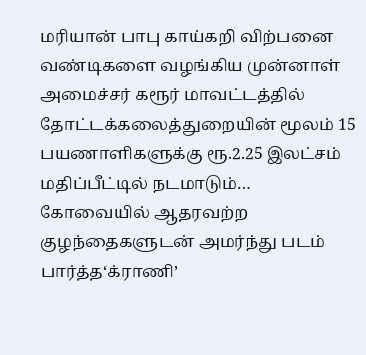மரியான் பாபு காய்கறி விற்பனை வண்டிகளை வழங்கிய முன்னாள் அமைச்சர் கரூர் மாவட்டத்தில் தோட்டக்கலைத்துறையின் மூலம் 15 பயணாளிகளுக்கு ரூ.2.25 இலட்சம் மதிப்பீட்டில் நடமாடும்…
கோவையில் ஆதரவற்ற குழந்தைகளுடன் அமர்ந்து படம் பார்த்த‘க்ராணி’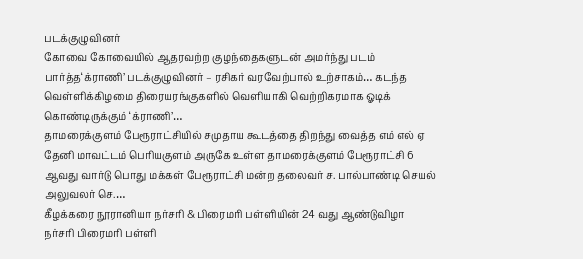படக்குழுவினர்
கோவை கோவையில் ஆதரவற்ற குழந்தைகளுடன் அமர்ந்து படம் பார்த்த‘க்ராணி’ படக்குழுவினர் – ரசிகர் வரவேற்பால் உற்சாகம்… கடந்த வெள்ளிக்கிழமை திரையரங்குகளில் வெளியாகி வெற்றிகரமாக ஓடிக் கொண்டிருக்கும் ‘க்ராணி’…
தாமரைக்குளம் பேரூராட்சியில் சமுதாய கூடத்தை திறந்து வைத்த எம் எல் ஏ
தேனி மாவட்டம் பெரியகுளம் அருகே உள்ள தாமரைக்குளம் பேரூராட்சி 6 ஆவது வார்டு பொது மக்கள் பேரூராட்சி மன்ற தலைவர் ச. பால்பாண்டி செயல் அலுவலர் செ.…
கீழக்கரை நூரானியா நர்சரி & பிரைமரி பள்ளியின் 24 வது ஆண்டுவிழா
நர்சரி பிரைமரி பள்ளி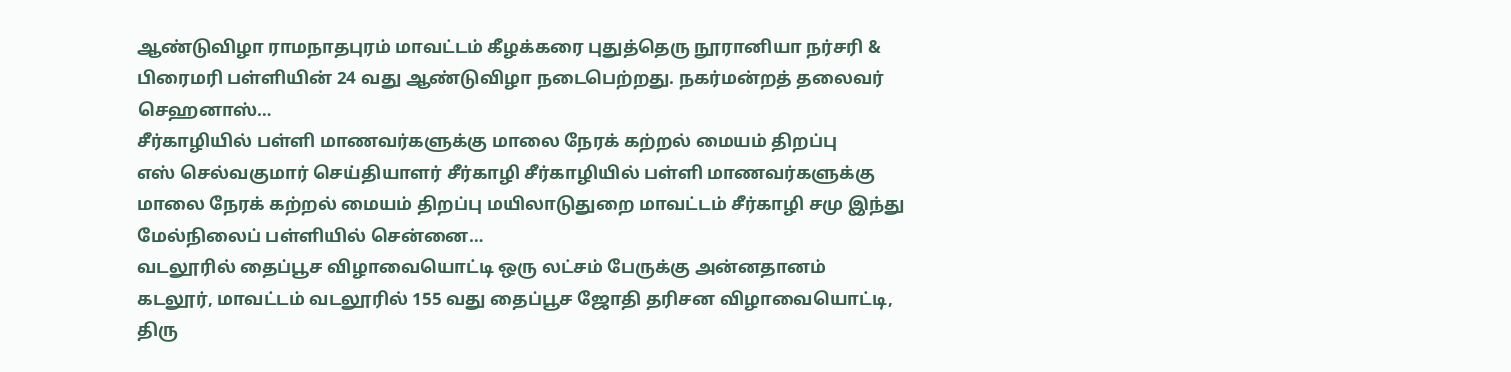ஆண்டுவிழா ராமநாதபுரம் மாவட்டம் கீழக்கரை புதுத்தெரு நூரானியா நர்சரி & பிரைமரி பள்ளியின் 24 வது ஆண்டுவிழா நடைபெற்றது. நகர்மன்றத் தலைவர் செஹனாஸ்…
சீர்காழியில் பள்ளி மாணவர்களுக்கு மாலை நேரக் கற்றல் மையம் திறப்பு
எஸ் செல்வகுமார் செய்தியாளர் சீர்காழி சீர்காழியில் பள்ளி மாணவர்களுக்கு மாலை நேரக் கற்றல் மையம் திறப்பு மயிலாடுதுறை மாவட்டம் சீர்காழி சமு இந்து மேல்நிலைப் பள்ளியில் சென்னை…
வடலூரில் தைப்பூச விழாவையொட்டி ஒரு லட்சம் பேருக்கு அன்னதானம்
கடலூர், மாவட்டம் வடலூரில் 155 வது தைப்பூச ஜோதி தரிசன விழாவையொட்டி, திரு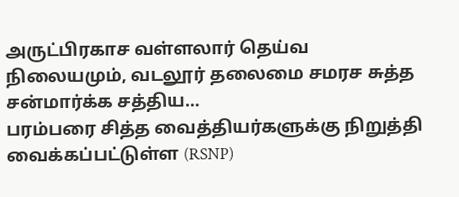அருட்பிரகாச வள்ளலார் தெய்வ நிலையமும், வடலூர் தலைமை சமரச சுத்த சன்மார்க்க சத்திய…
பரம்பரை சித்த வைத்தியர்களுக்கு நிறுத்தி வைக்கப்பட்டுள்ள (RSNP)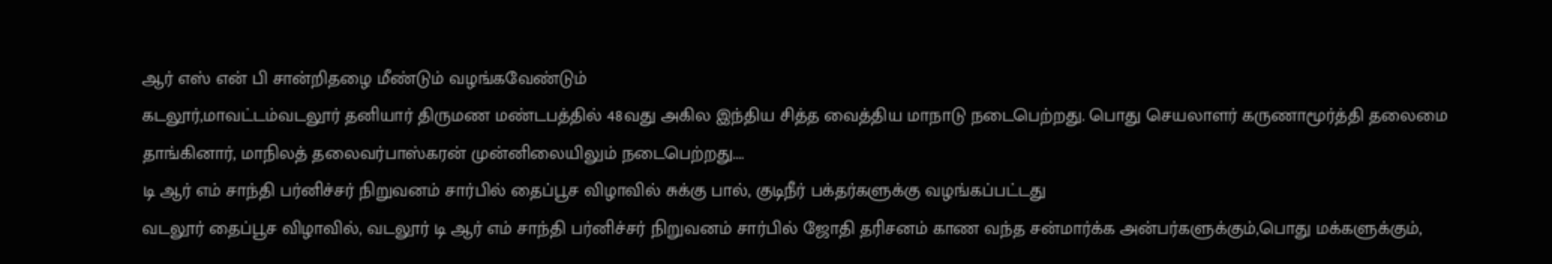ஆர் எஸ் என் பி சான்றிதழை மீண்டும் வழங்கவேண்டும்
கடலூர்,மாவட்டம்வடலூர் தனியார் திருமண மண்டபத்தில் 48வது அகில இந்திய சித்த வைத்திய மாநாடு நடைபெற்றது. பொது செயலாளர் கருணாமூர்த்தி தலைமை தாங்கினார், மாநிலத் தலைவர்பாஸ்கரன் முன்னிலையிலும் நடைபெற்றது.…
டி ஆர் எம் சாந்தி பர்னிச்சர் நிறுவனம் சார்பில் தைப்பூச விழாவில் சுக்கு பால், குடிநீர் பக்தர்களுக்கு வழங்கப்பட்டது
வடலூர் தைப்பூச விழாவில், வடலூர் டி ஆர் எம் சாந்தி பர்னிச்சர் நிறுவனம் சார்பில் ஜோதி தரிசனம் காண வந்த சன்மார்க்க அன்பர்களுக்கும்,பொது மக்களுக்கும்,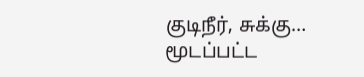குடிநீர், சுக்கு…
மூடப்பட்ட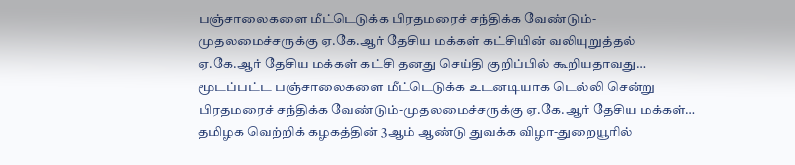பஞ்சாலைகளை மீட்டெடுக்க பிரதமரைச் சந்திக்க வேண்டும்-முதலமைச்சருக்கு ஏ.கே.ஆர் தேசிய மக்கள் கட்சியின் வலியுறுத்தல்
ஏ.கே.ஆர் தேசிய மக்கள் கட்சி தனது செய்தி குறிப்பில் கூறியதாவது… மூடப்பட்ட பஞ்சாலைகளை மீட்டெடுக்க உடனடியாக டெல்லி சென்று பிரதமரைச் சந்திக்க வேண்டும்-முதலமைச்சருக்கு ஏ.கே.ஆர் தேசிய மக்கள்…
தமிழக வெற்றிக் கழகத்தின் 3ஆம் ஆண்டு துவக்க விழா-துறையூரில்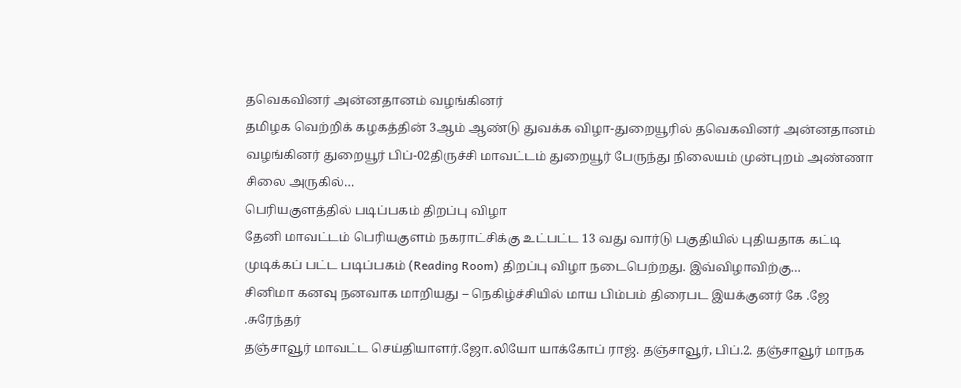தவெகவினர் அன்னதானம் வழங்கினர்
தமிழக வெற்றிக் கழகத்தின் 3ஆம் ஆண்டு துவக்க விழா-துறையூரில் தவெகவினர் அன்னதானம் வழங்கினர் துறையூர் பிப்-02திருச்சி மாவட்டம் துறையூர் பேருந்து நிலையம் முன்புறம் அண்ணா சிலை அருகில்…
பெரியகுளத்தில் படிப்பகம் திறப்பு விழா
தேனி மாவட்டம் பெரியகுளம் நகராட்சிக்கு உட்பட்ட 13 வது வார்டு பகுதியில் புதியதாக கட்டி முடிக்கப் பட்ட படிப்பகம் (Reading Room) திறப்பு விழா நடைபெற்றது. இவ்விழாவிற்கு…
சினிமா கனவு நனவாக மாறியது – நெகிழ்ச்சியில் மாய பிம்பம் திரைபட இயக்குனர் கே .ஜே .சுரேந்தர்
தஞ்சாவூர் மாவட்ட செய்தியாளர்.ஜோ.லியோ யாக்கோப் ராஜ். தஞ்சாவூர், பிப்.2. தஞ்சாவூர் மாநக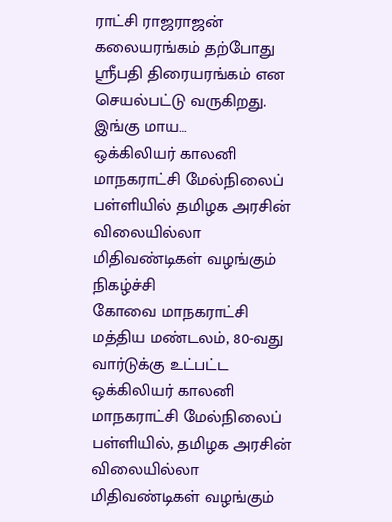ராட்சி ராஜராஜன் கலையரங்கம் தற்போது ஸ்ரீபதி திரையரங்கம் என செயல்பட்டு வருகிறது. இங்கு மாய…
ஒக்கிலியர் காலனி மாநகராட்சி மேல்நிலைப் பள்ளியில் தமிழக அரசின் விலையில்லா மிதிவண்டிகள் வழங்கும் நிகழ்ச்சி
கோவை மாநகராட்சி மத்திய மண்டலம், 80-வது வார்டுக்கு உட்பட்ட ஒக்கிலியர் காலனி மாநகராட்சி மேல்நிலைப் பள்ளியில், தமிழக அரசின் விலையில்லா மிதிவண்டிகள் வழங்கும்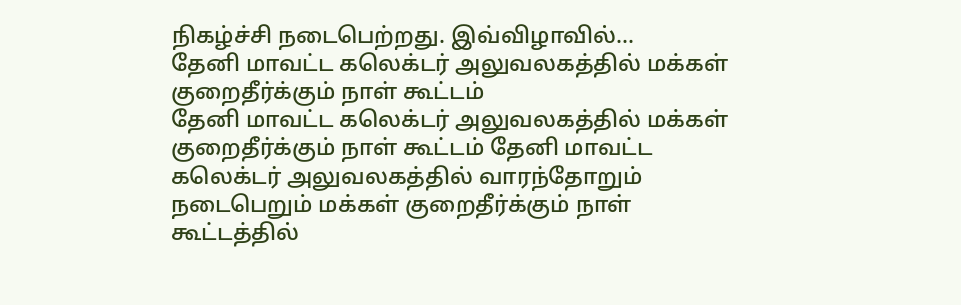நிகழ்ச்சி நடைபெற்றது. இவ்விழாவில்…
தேனி மாவட்ட கலெக்டர் அலுவலகத்தில் மக்கள் குறைதீர்க்கும் நாள் கூட்டம்
தேனி மாவட்ட கலெக்டர் அலுவலகத்தில் மக்கள் குறைதீர்க்கும் நாள் கூட்டம் தேனி மாவட்ட கலெக்டர் அலுவலகத்தில் வாரந்தோறும் நடைபெறும் மக்கள் குறைதீர்க்கும் நாள் கூட்டத்தில்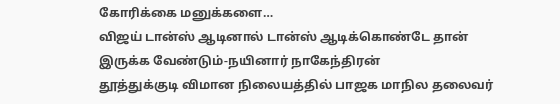கோரிக்கை மனுக்களை…
விஜய் டான்ஸ் ஆடினால் டான்ஸ் ஆடிக்கொண்டே தான் இருக்க வேண்டும்-நயினார் நாகேந்திரன்
தூத்துக்குடி விமான நிலையத்தில் பாஜக மாநில தலைவர்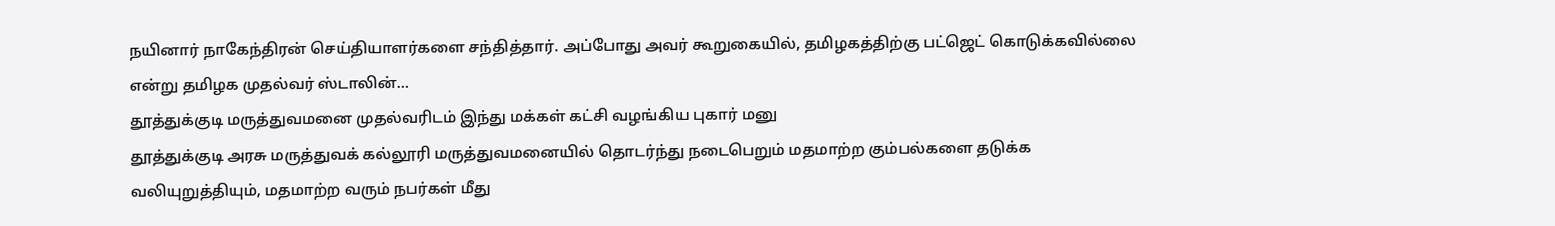நயினார் நாகேந்திரன் செய்தியாளர்களை சந்தித்தார். அப்போது அவர் கூறுகையில், தமிழகத்திற்கு பட்ஜெட் கொடுக்கவில்லை என்று தமிழக முதல்வர் ஸ்டாலின்…
தூத்துக்குடி மருத்துவமனை முதல்வரிடம் இந்து மக்கள் கட்சி வழங்கிய புகார் மனு
தூத்துக்குடி அரசு மருத்துவக் கல்லூரி மருத்துவமனையில் தொடர்ந்து நடைபெறும் மதமாற்ற கும்பல்களை தடுக்க வலியுறுத்தியும், மதமாற்ற வரும் நபர்கள் மீது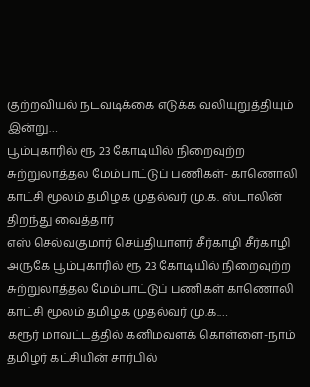குற்றவியல் நடவடிக்கை எடுக்க வலியுறுத்தியும் இன்று…
பூம்புகாரில் ரூ 23 கோடியில் நிறைவுற்ற சுற்றுலாத்தல மேம்பாட்டுப் பணிகள்- காணொலி காட்சி மூலம் தமிழக முதல்வர் மு.க. ஸ்டாலின் திறந்து வைத்தார்
எஸ் செல்வகுமார் செய்தியாளர் சீர்காழி சீர்காழி அருகே பூம்புகாரில் ரூ 23 கோடியில் நிறைவுற்ற சுற்றுலாத்தல மேம்பாட்டுப் பணிகள் காணொலி காட்சி மூலம் தமிழக முதல்வர் மு.க.…
கரூர் மாவட்டத்தில் கனிமவளக் கொள்ளை-நாம் தமிழர் கட்சியின் சார்பில்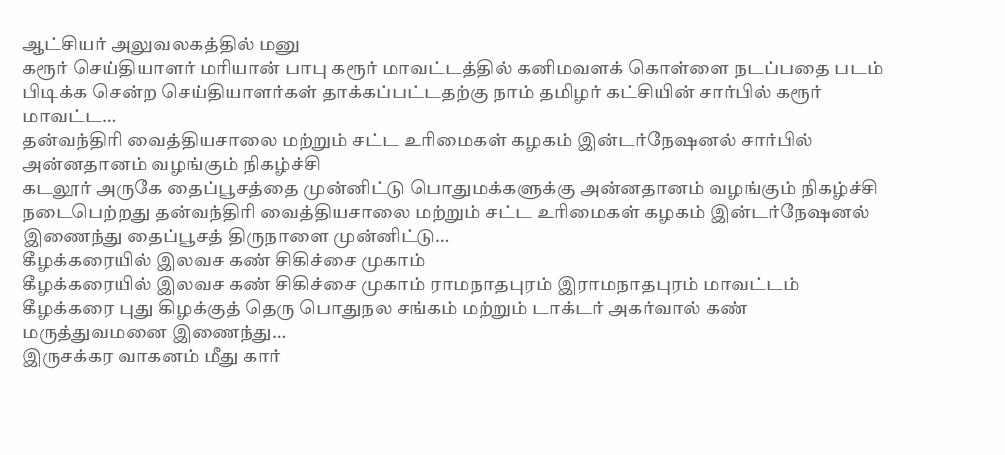ஆட்சியர் அலுவலகத்தில் மனு
கரூர் செய்தியாளர் மரியான் பாபு கரூர் மாவட்டத்தில் கனிமவளக் கொள்ளை நடப்பதை படம் பிடிக்க சென்ற செய்தியாளர்கள் தாக்கப்பட்டதற்கு நாம் தமிழர் கட்சியின் சார்பில் கரூர் மாவட்ட…
தன்வந்திரி வைத்தியசாலை மற்றும் சட்ட உரிமைகள் கழகம் இன்டர்நேஷனல் சார்பில் அன்னதானம் வழங்கும் நிகழ்ச்சி
கடலூர் அருகே தைப்பூசத்தை முன்னிட்டு பொதுமக்களுக்கு அன்னதானம் வழங்கும் நிகழ்ச்சி நடைபெற்றது தன்வந்திரி வைத்தியசாலை மற்றும் சட்ட உரிமைகள் கழகம் இன்டர்நேஷனல் இணைந்து தைப்பூசத் திருநாளை முன்னிட்டு…
கீழக்கரையில் இலவச கண் சிகிச்சை முகாம்
கீழக்கரையில் இலவச கண் சிகிச்சை முகாம் ராமநாதபுரம் இராமநாதபுரம் மாவட்டம் கீழக்கரை புது கிழக்குத் தெரு பொதுநல சங்கம் மற்றும் டாக்டர் அகர்வால் கண் மருத்துவமனை இணைந்து…
இருசக்கர வாகனம் மீது கார்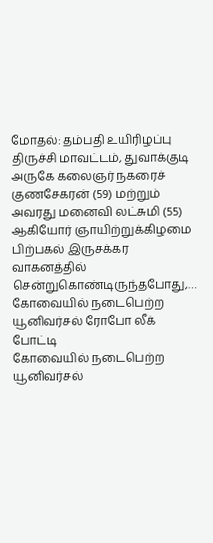மோதல்: தம்பதி உயிரிழப்பு
திருச்சி மாவட்டம், துவாக்குடி அருகே கலைஞர் நகரைச் குணசேகரன் (59) மற்றும் அவரது மனைவி லட்சுமி (55) ஆகியோர் ஞாயிற்றுக்கிழமை பிற்பகல் இருசக்கர வாகனத்தில் சென்றுகொண்டிருந்தபோது,…
கோவையில் நடைபெற்ற யூனிவர்சல் ரோபோ லீக் போட்டி
கோவையில் நடைபெற்ற யூனிவர்சல்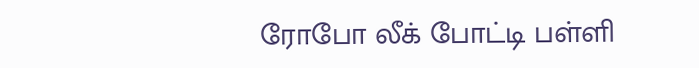ரோபோ லீக் போட்டி பள்ளி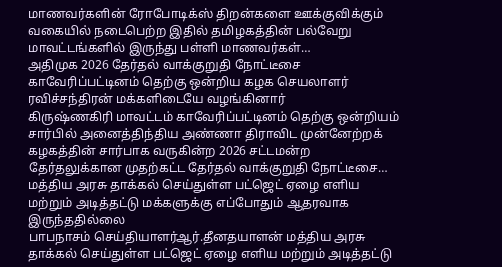மாணவர்களின் ரோபோடிக்ஸ் திறன்களை ஊக்குவிக்கும் வகையில் நடைபெற்ற இதில் தமிழகத்தின் பல்வேறு மாவட்டங்களில் இருந்து பள்ளி மாணவர்கள்…
அதிமுக 2026 தேர்தல் வாக்குறுதி நோட்டீசை காவேரிப்பட்டினம் தெற்கு ஒன்றிய கழக செயலாளர் ரவிச்சந்திரன் மக்களிடையே வழங்கினார்
கிருஷ்ணகிரி மாவட்டம் காவேரிப்பட்டினம் தெற்கு ஒன்றியம் சார்பில் அனைத்திந்திய அண்ணா திராவிட முன்னேற்றக் கழகத்தின் சார்பாக வருகின்ற 2026 சட்டமன்ற தேர்தலுக்கான முதற்கட்ட தேர்தல் வாக்குறுதி நோட்டீசை…
மத்திய அரசு தாக்கல் செய்துள்ள பட்ஜெட் ஏழை எளிய மற்றும் அடித்தட்டு மக்களுக்கு எப்போதும் ஆதரவாக இருந்ததில்லை
பாபநாசம் செய்தியாளர்ஆர்.தீனதயாளன் மத்திய அரசு தாக்கல் செய்துள்ள பட்ஜெட் ஏழை எளிய மற்றும் அடித்தட்டு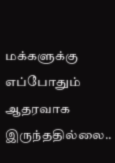மக்களுக்கு எப்போதும் ஆதரவாக இருந்ததில்லை..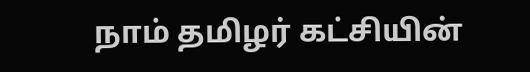நாம் தமிழர் கட்சியின்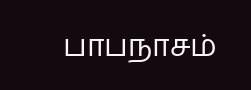பாபநாசம்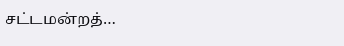சட்டமன்றத்…